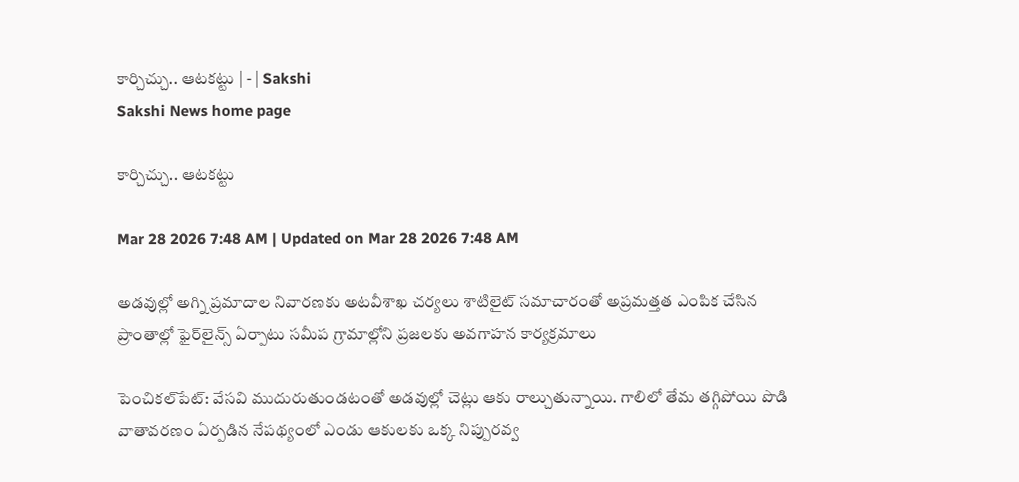కార్చిచ్చు.. ఆటకట్టు | - | Sakshi
Sakshi News home page

కార్చిచ్చు.. ఆటకట్టు

Mar 28 2026 7:48 AM | Updated on Mar 28 2026 7:48 AM

అడవుల్లో అగ్ని ప్రమాదాల నివారణకు అటవీశాఖ చర్యలు శాటిలైట్‌ సమాచారంతో అప్రమత్తత ఎంపిక చేసిన ప్రాంతాల్లో ఫైర్‌లైన్స్‌ ఏర్పాటు సమీప గ్రామాల్లోని ప్రజలకు అవగాహన కార్యక్రమాలు

పెంచికల్‌పేట్‌: వేసవి ముదురుతుండటంతో అడవుల్లో చెట్లు ఆకు రాల్చుతున్నాయి. గాలిలో తేమ తగ్గిపోయి పొడి వాతావరణం ఏర్పడిన నేపథ్యంలో ఎండు ఆకులకు ఒక్క నిప్పురవ్వ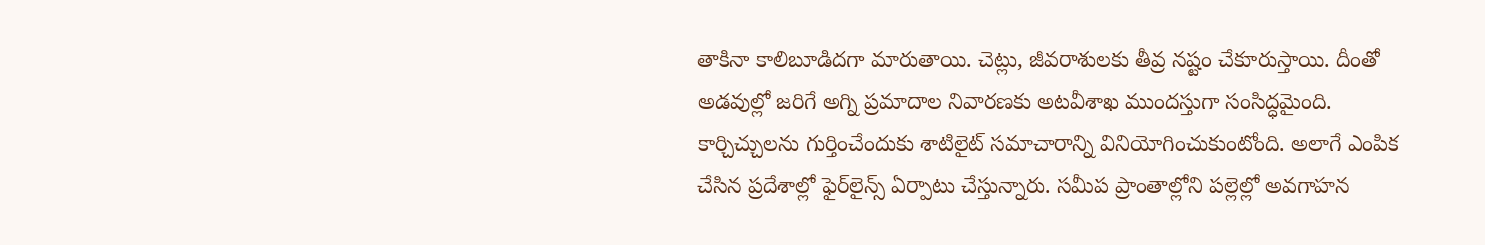తాకినా కాలిబూడిదగా మారుతాయి. చెట్లు, జీవరాశులకు తీవ్ర నష్టం చేకూరుస్తాయి. దీంతో అడవుల్లో జరిగే అగ్ని ప్రమాదాల నివారణకు అటవీశాఖ ముందస్తుగా సంసిద్ధమైంది. కార్చిచ్చులను గుర్తించేందుకు శాటిలైట్‌ సమాచారాన్ని వినియోగించుకుంటోంది. అలాగే ఎంపిక చేసిన ప్రదేశాల్లో ఫైర్‌లైన్స్‌ ఏర్పాటు చేస్తున్నారు. సమీప ప్రాంతాల్లోని పల్లెల్లో అవగాహన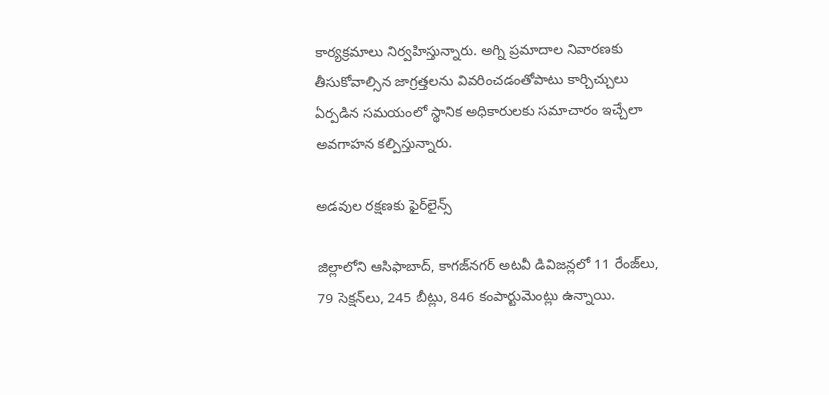కార్యక్రమాలు నిర్వహిస్తున్నారు. అగ్ని ప్రమాదాల నివారణకు తీసుకోవాల్సిన జాగ్రత్తలను వివరించడంతోపాటు కార్చిచ్చులు ఏర్పడిన సమయంలో స్థానిక అధికారులకు సమాచారం ఇచ్చేలా అవగాహన కల్పిస్తున్నారు.

అడవుల రక్షణకు ఫైర్‌లైన్స్‌

జిల్లాలోని ఆసిఫాబాద్‌, కాగజ్‌నగర్‌ అటవీ డివిజన్లలో 11 రేంజ్‌లు, 79 సెక్షన్‌లు, 245 బీట్లు, 846 కంపార్టుమెంట్లు ఉన్నాయి.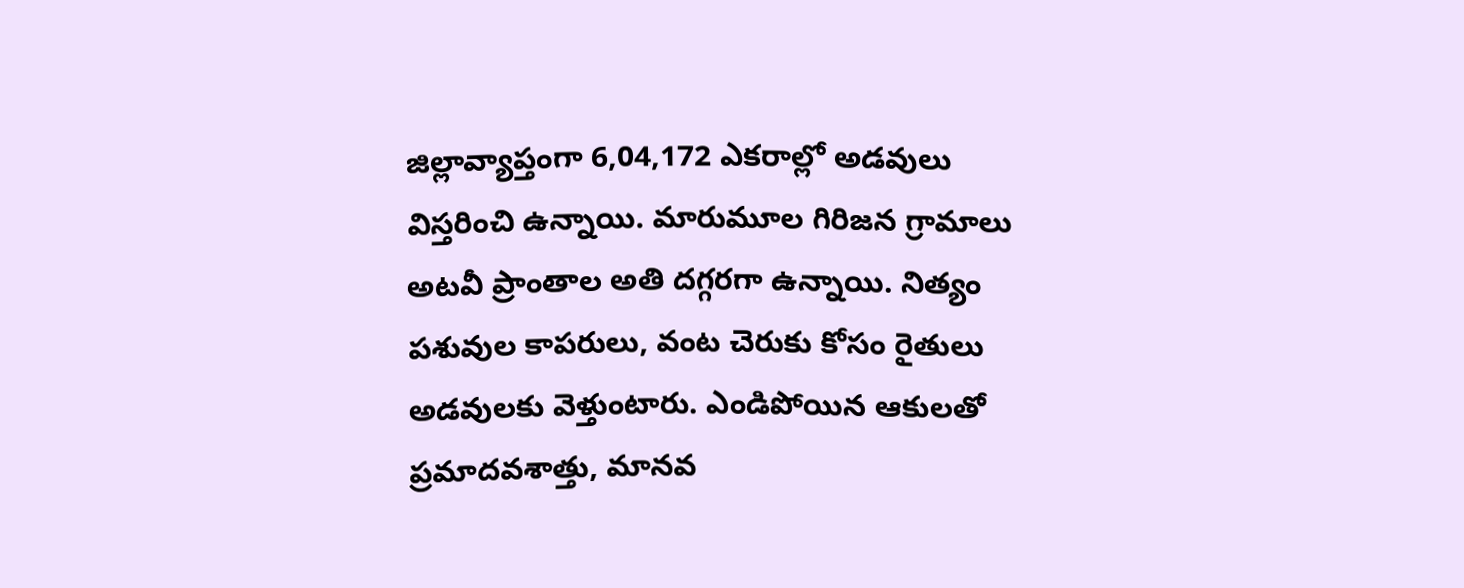జిల్లావ్యాప్తంగా 6,04,172 ఎకరాల్లో అడవులు విస్తరించి ఉన్నాయి. మారుమూల గిరిజన గ్రామాలు అటవీ ప్రాంతాల అతి దగ్గరగా ఉన్నాయి. నిత్యం పశువుల కాపరులు, వంట చెరుకు కోసం రైతులు అడవులకు వెళ్తుంటారు. ఎండిపోయిన ఆకులతో ప్రమాదవశాత్తు, మానవ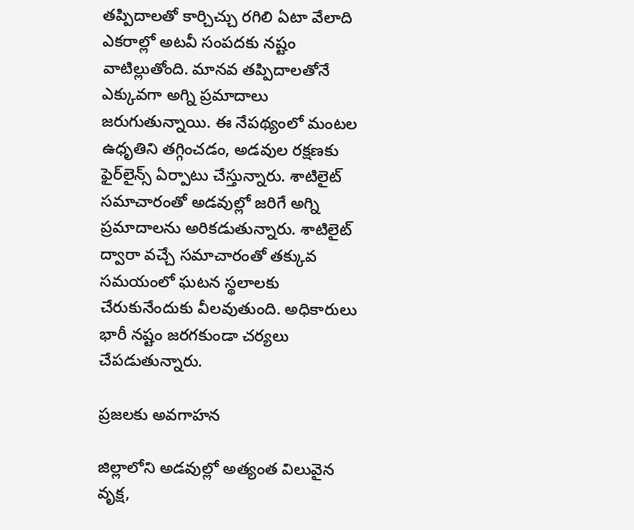తప్పిదాలతో కార్చిచ్చు రగిలి ఏటా వేలాది ఎకరాల్లో అటవీ సంపదకు నష్టం వాటిల్లుతోంది. మానవ తప్పిదాలతోనే ఎక్కువగా అగ్ని ప్రమాదాలు జరుగుతున్నాయి. ఈ నేపథ్యంలో మంటల ఉధృతిని తగ్గించడం, అడవుల రక్షణకు ఫైర్‌లైన్స్‌ ఏర్పాటు చేస్తున్నారు. శాటిలైట్‌ సమాచారంతో అడవుల్లో జరిగే అగ్ని ప్రమాదాలను అరికడుతున్నారు. శాటిలైట్‌ ద్వారా వచ్చే సమాచారంతో తక్కువ సమయంలో ఘటన స్థలాలకు చేరుకునేందుకు వీలవుతుంది. అధికారులు భారీ నష్టం జరగకుండా చర్యలు చేపడుతున్నారు.

ప్రజలకు అవగాహన

జిల్లాలోని అడవుల్లో అత్యంత విలువైన వృక్ష,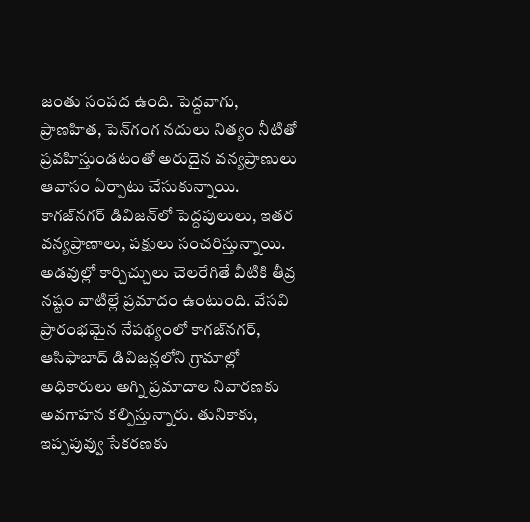జంతు సంపద ఉంది. పెద్దవాగు, ప్రాణహిత, పెన్‌గంగ నదులు నిత్యం నీటితో ప్రవహిస్తుండటంతో అరుదైన వన్యప్రాణులు ఆవాసం ఏర్పాటు చేసుకున్నాయి. కాగజ్‌నగర్‌ డివిజన్‌లో పెద్దపులులు, ఇతర వన్యప్రాణాలు, పక్షులు సంచరిస్తున్నాయి. అడవుల్లో కార్చిచ్చులు చెలరేగితే వీటికి తీవ్ర నష్టం వాటిల్లే ప్రమాదం ఉంటుంది. వేసవి ప్రారంభమైన నేపథ్యంలో కాగజ్‌నగర్‌, ఆసిఫాబాద్‌ డివిజన్లలోని గ్రామాల్లో అధికారులు అగ్ని ప్రమాదాల నివారణకు అవగాహన కల్పిస్తున్నారు. తునికాకు, ఇప్పపువ్వు సేకరణకు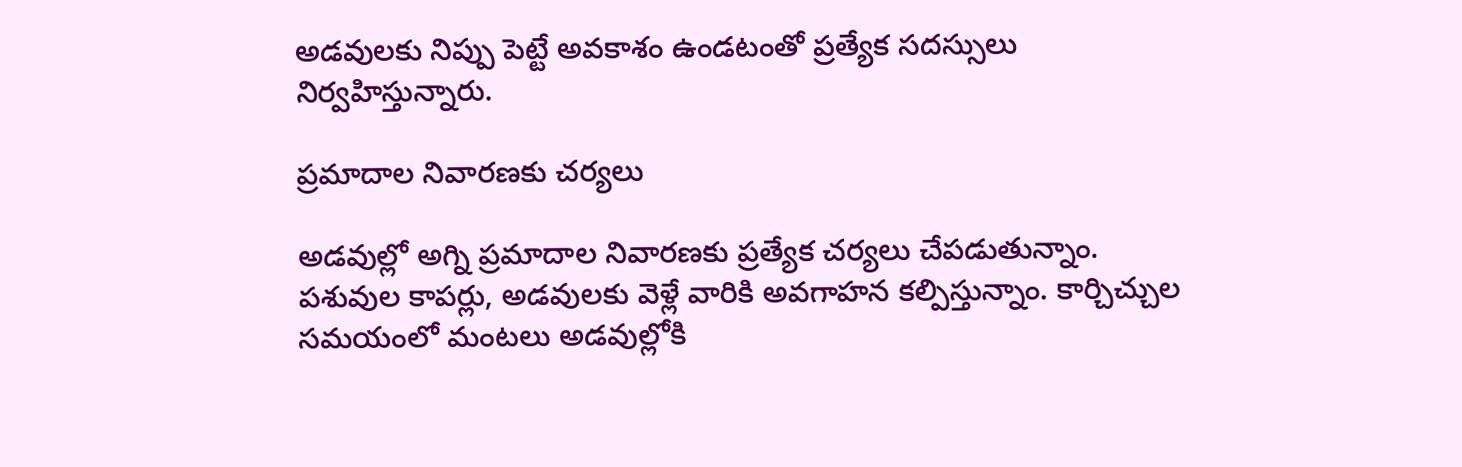అడవులకు నిప్పు పెట్టే అవకాశం ఉండటంతో ప్రత్యేక సదస్సులు నిర్వహిస్తున్నారు.

ప్రమాదాల నివారణకు చర్యలు

అడవుల్లో అగ్ని ప్రమాదాల నివారణకు ప్రత్యేక చర్యలు చేపడుతున్నాం. పశువుల కాపర్లు, అడవులకు వెళ్లే వారికి అవగాహన కల్పిస్తున్నాం. కార్చిచ్చుల సమయంలో మంటలు అడవుల్లోకి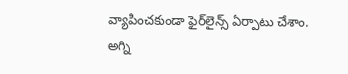వ్యాపించకుండా ఫైర్‌లైన్స్‌ ఏర్పాటు చేశాం. అగ్ని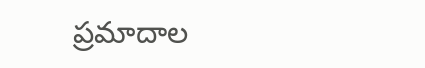ప్రమాదాల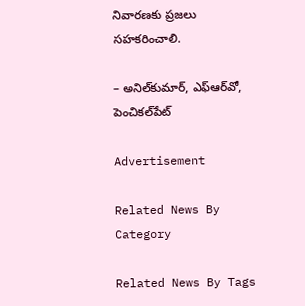నివారణకు ప్రజలు సహకరించాలి.

– అనిల్‌కుమార్‌, ఎఫ్‌ఆర్‌వో, పెంచికల్‌పేట్‌

Advertisement

Related News By Category

Related News By Tags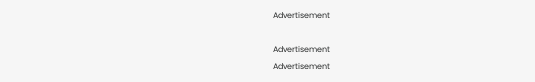Advertisement

Advertisement
Advertisement